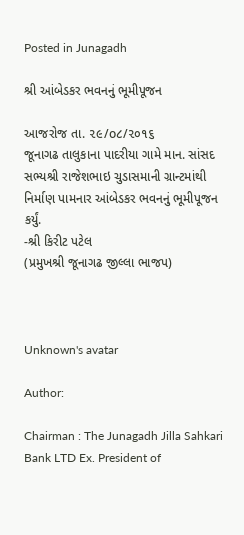Posted in Junagadh

શ્રી આંબેડકર ભવનનું ભૂમીપૂજન

આજરોજ તા. ૨૯/o૮/૨૦૧૬
જૂનાગઢ તાલુકાના પાદરીયા ગામે માન. સાંસદ સભ્યશ્રી રાજેશભાઇ ચુડાસમાની ગ્રાન્ટમાંથી નિર્માણ પામનાર આંબેડકર ભવનનું ભૂમીપૂજન કર્યું.
-શ્રી કિરીટ પટેલ
(પ્રમુખશ્રી જૂનાગઢ જીલ્લા ભાજપ)



Unknown's avatar

Author:

Chairman : The Junagadh Jilla Sahkari Bank LTD Ex. President of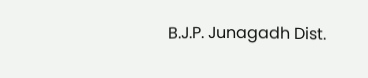B.J.P. Junagadh Dist.